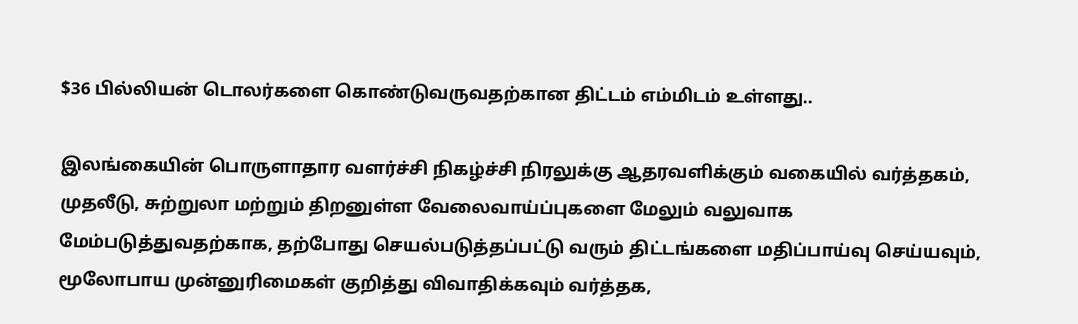$36 பில்லியன் டொலர்களை கொண்டுவருவதற்கான திட்டம் எம்மிடம் உள்ளது..

இலங்கையின் பொருளாதார வளர்ச்சி நிகழ்ச்சி நிரலுக்கு ஆதரவளிக்கும் வகையில் வர்த்தகம், முதலீடு, சுற்றுலா மற்றும் திறனுள்ள வேலைவாய்ப்புகளை மேலும் வலுவாக மேம்படுத்துவதற்காக, தற்போது செயல்படுத்தப்பட்டு வரும் திட்டங்களை மதிப்பாய்வு செய்யவும், மூலோபாய முன்னுரிமைகள் குறித்து விவாதிக்கவும் வர்த்தக,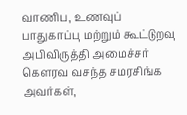வாணிப, உணவுப் பாதுகாப்பு மற்றும் கூட்டுறவு அபிவிருத்தி அமைச்சர் கௌரவ வசந்த சமரசிங்க அவர்கள்,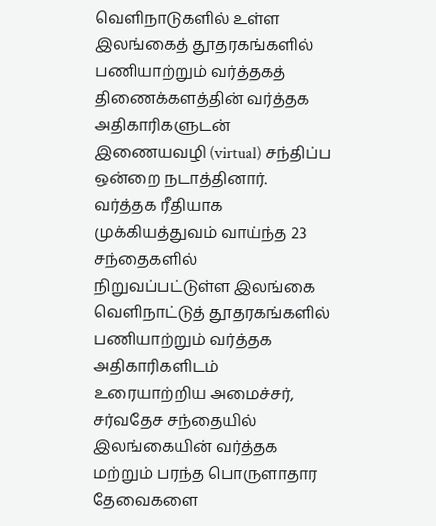வெளிநாடுகளில் உள்ள இலங்கைத் தூதரகங்களில் பணியாற்றும் வர்த்தகத் திணைக்களத்தின் வர்த்தக அதிகாரிகளுடன் இணையவழி (virtual) சந்திப்ப ஒன்றை நடாத்தினார்.
வர்த்தக ரீதியாக முக்கியத்துவம் வாய்ந்த 23 சந்தைகளில் நிறுவப்பட்டுள்ள இலங்கை வெளிநாட்டுத் தூதரகங்களில் பணியாற்றும் வர்த்தக அதிகாரிகளிடம் உரையாற்றிய அமைச்சர், சர்வதேச சந்தையில் இலங்கையின் வர்த்தக மற்றும் பரந்த பொருளாதார தேவைகளை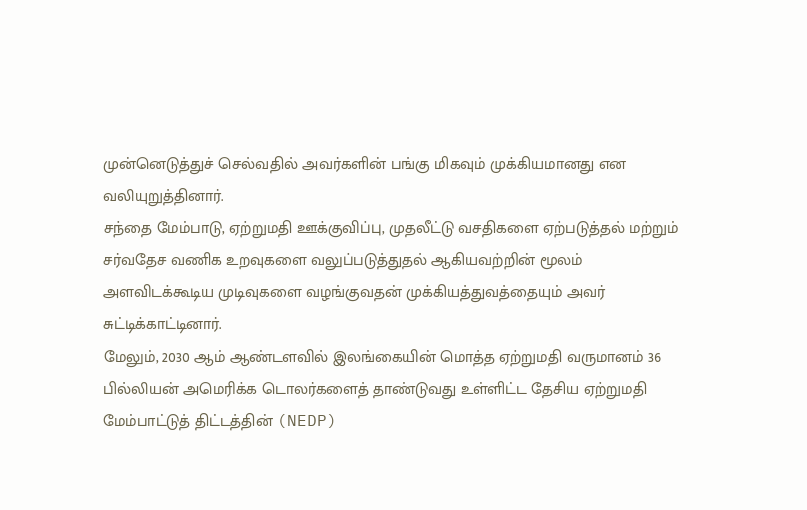முன்னெடுத்துச் செல்வதில் அவர்களின் பங்கு மிகவும் முக்கியமானது என வலியுறுத்தினார்.
சந்தை மேம்பாடு, ஏற்றுமதி ஊக்குவிப்பு, முதலீட்டு வசதிகளை ஏற்படுத்தல் மற்றும் சர்வதேச வணிக உறவுகளை வலுப்படுத்துதல் ஆகியவற்றின் மூலம் அளவிடக்கூடிய முடிவுகளை வழங்குவதன் முக்கியத்துவத்தையும் அவர் சுட்டிக்காட்டினார்.
மேலும், 2030 ஆம் ஆண்டளவில் இலங்கையின் மொத்த ஏற்றுமதி வருமானம் 36 பில்லியன் அமெரிக்க டொலர்களைத் தாண்டுவது உள்ளிட்ட தேசிய ஏற்றுமதி மேம்பாட்டுத் திட்டத்தின் (NEDP)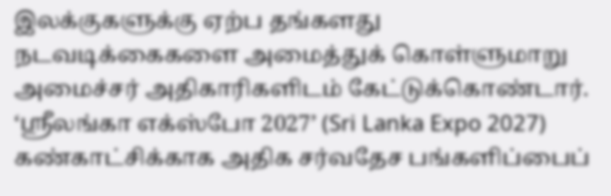இலக்குகளுக்கு ஏற்ப தங்களது நடவடிக்கைகளை அமைத்துக் கொள்ளுமாறு அமைச்சர் அதிகாரிகளிடம் கேட்டுக்கொண்டார்.
‘ஸ்ரீலங்கா எக்ஸ்போ 2027’ (Sri Lanka Expo 2027) கண்காட்சிக்காக அதிக சர்வதேச பங்களிப்பைப்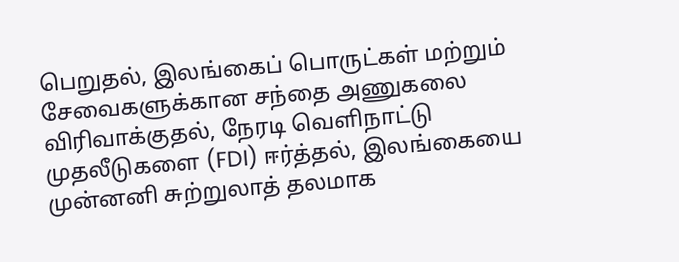பெறுதல், இலங்கைப் பொருட்கள் மற்றும் சேவைகளுக்கான சந்தை அணுகலை விரிவாக்குதல், நேரடி வெளிநாட்டு முதலீடுகளை (FDI) ஈர்த்தல், இலங்கையை முன்னனி சுற்றுலாத் தலமாக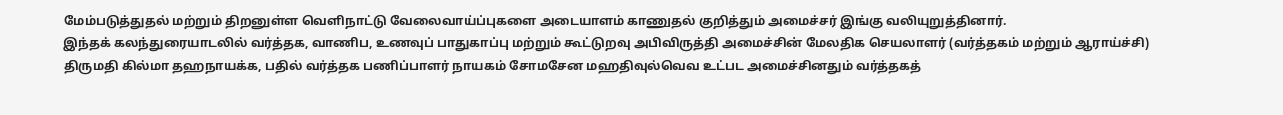மேம்படுத்துதல் மற்றும் திறனுள்ள வெளிநாட்டு வேலைவாய்ப்புகளை அடையாளம் காணுதல் குறித்தும் அமைச்சர் இங்கு வலியுறுத்தினார்.
இந்தக் கலந்துரையாடலில் வர்த்தக, வாணிப, உணவுப் பாதுகாப்பு மற்றும் கூட்டுறவு அபிவிருத்தி அமைச்சின் மேலதிக செயலாளர் (வர்த்தகம் மற்றும் ஆராய்ச்சி) திருமதி கில்மா தஹநாயக்க, பதில் வர்த்தக பணிப்பாளர் நாயகம் சோமசேன மஹதிவுல்வெவ உட்பட அமைச்சினதும் வர்த்தகத்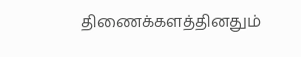திணைக்களத்தினதும்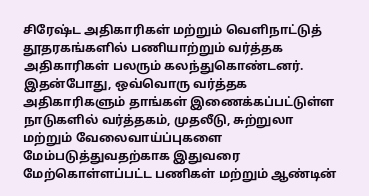சிரேஷ்ட அதிகாரிகள் மற்றும் வெளிநாட்டுத் தூதரகங்களில் பணியாற்றும் வர்த்தக அதிகாரிகள் பலரும் கலந்துகொண்டனர்.
இதன்போது, ஒவ்வொரு வர்த்தக அதிகாரிகளும் தாங்கள் இணைக்கப்பட்டுள்ள நாடுகளில் வர்த்தகம், முதலீடு, சுற்றுலா மற்றும் வேலைவாய்ப்புகளை மேம்படுத்துவதற்காக இதுவரை மேற்கொள்ளப்பட்ட பணிகள் மற்றும் ஆண்டின்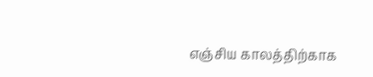எஞ்சிய காலத்திற்காக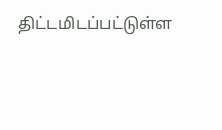திட்டமிடப்பட்டுள்ள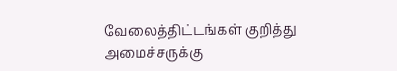வேலைத்திட்டங்கள் குறித்து அமைச்சருக்கு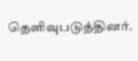தெளிவுபடுத்தினர்.